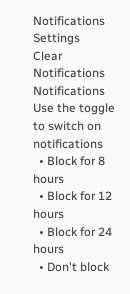Notifications
Settings
Clear Notifications
Notifications
Use the toggle to switch on notifications
  • Block for 8 hours
  • Block for 12 hours
  • Block for 24 hours
  • Don't block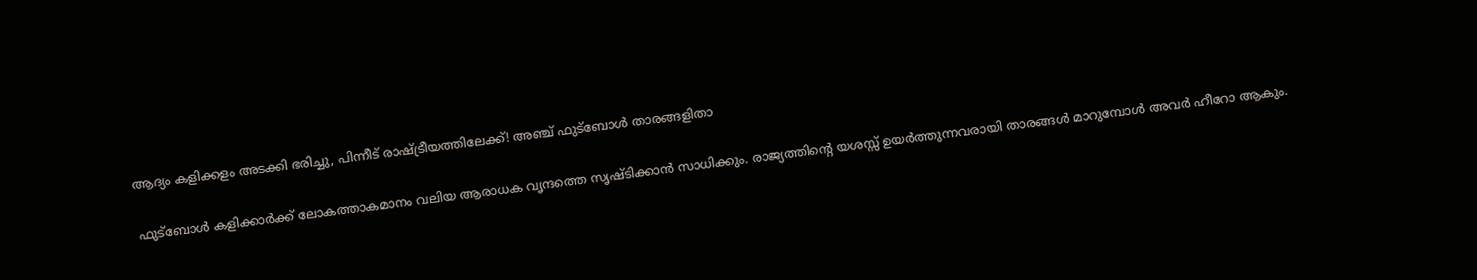ആദ്യം കളിക്കളം അടക്കി ഭരിച്ചു, പിന്നീട് രാഷ്ട്രീയത്തിലേക്ക്! അഞ്ച് ഫുട്‌ബോള്‍ താരങ്ങളിതാ

ഫുട്‌ബോള്‍ കളിക്കാര്‍ക്ക് ലോകത്താകമാനം വലിയ ആരാധക വൃന്ദത്തെ സൃഷ്ടിക്കാന്‍ സാധിക്കും. രാജ്യത്തിന്റെ യശസ്സ് ഉയര്‍ത്തുന്നവരായി താരങ്ങള്‍ മാറുമ്പോള്‍ അവര്‍ ഹീറോ ആകും.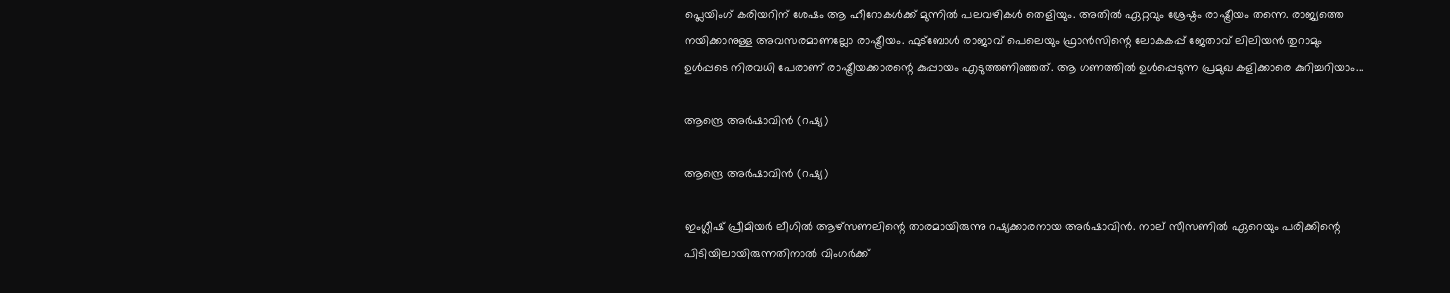പ്ലെയിംഗ് കരിയറിന് ശേഷം ആ ഹീറോകള്‍ക്ക് മുന്നില്‍ പലവഴികള്‍ തെളിയും. അതില്‍ ഏറ്റവും ശ്രേഷ്ഠം രാഷ്ട്രീയം തന്നെ. രാജ്യത്തെ നയിക്കാനുള്ള അവസരമാണല്ലോ രാഷ്ട്രീയം. ഫുട്‌ബോള്‍ രാജാവ് പെലെയും ഫ്രാന്‍സിന്റെ ലോകകപ്പ് ജേതാവ് ലിലിയന്‍ തുറാമും ഉള്‍പ്പടെ നിരവധി പേരാണ് രാഷ്ട്രീയക്കാരന്റെ കുപ്പായം എടുത്തണിഞ്ഞത്. ആ ഗണത്തില്‍ ഉള്‍പ്പെടുന്ന പ്രമുഖ കളിക്കാരെ കുറിച്ചറിയാം...

ആന്ദ്രെ അര്‍ഷാവിന്‍ (റഷ്യ)

ആന്ദ്രെ അര്‍ഷാവിന്‍ (റഷ്യ)

ഇംഗ്ലീഷ് പ്രീമിയര്‍ ലീഗില്‍ ആഴ്‌സണലിന്റെ താരമായിരുന്നു റഷ്യക്കാരനായ അര്‍ഷാവിന്‍. നാല് സീസണില്‍ ഏറെയും പരിക്കിന്റെ പിടിയിലായിരുന്നതിനാല്‍ വിംഗര്‍ക്ക്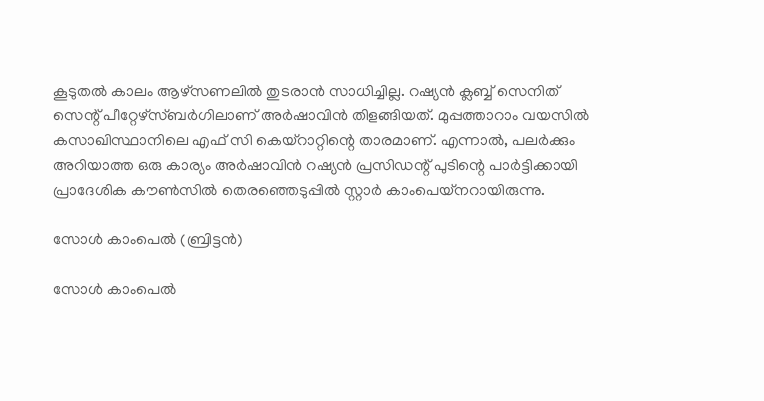കൂടുതല്‍ കാലം ആഴ്‌സണലില്‍ തുടരാന്‍ സാധിച്ചില്ല. റഷ്യന്‍ ക്ലബ്ബ് സെനിത് സെന്റ് പീറ്റേഴ്‌സ്ബര്‍ഗിലാണ് അര്‍ഷാവിന്‍ തിളങ്ങിയത്. മുപ്പത്താറാം വയസില്‍ കസാഖിസ്ഥാനിലെ എഫ് സി കെയ്‌റാറ്റിന്റെ താരമാണ്. എന്നാല്‍, പലര്‍ക്കും അറിയാത്ത ഒരു കാര്യം അര്‍ഷാവിന്‍ റഷ്യന്‍ പ്രസിഡന്റ് പുടിന്റെ പാര്‍ട്ടിക്കായി പ്രാദേശിക കൗണ്‍സില്‍ തെരഞ്ഞെടുപ്പില്‍ സ്റ്റാര്‍ കാംപെയ്‌നറായിരുന്നു.

സോള്‍ കാംപെല്‍ (ബ്രിട്ടന്‍)

സോള്‍ കാംപെല്‍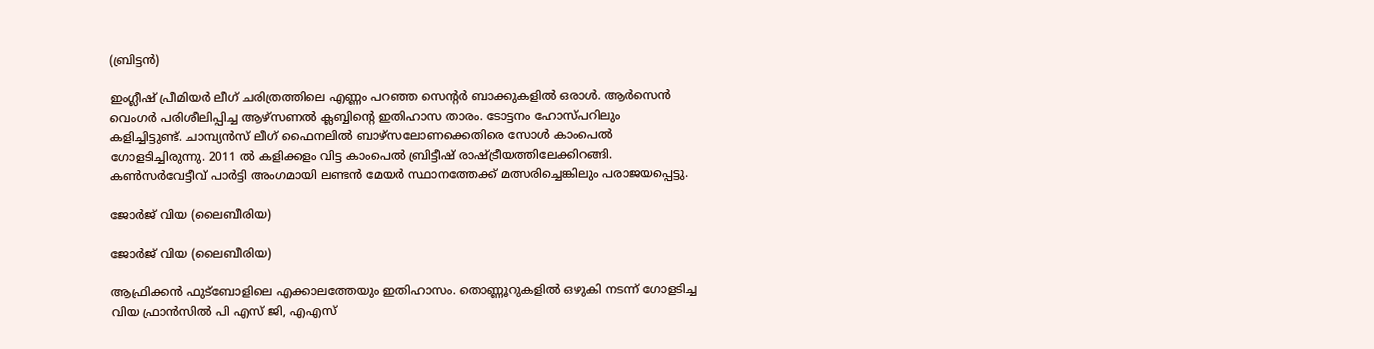(ബ്രിട്ടന്‍)

ഇംഗ്ലീഷ് പ്രീമിയര്‍ ലീഗ് ചരിത്രത്തിലെ എണ്ണം പറഞ്ഞ സെന്റര്‍ ബാക്കുകളില്‍ ഒരാള്‍. ആര്‍സെന്‍ വെംഗര്‍ പരിശീലിപ്പിച്ച ആഴ്‌സണല്‍ ക്ലബ്ബിന്റെ ഇതിഹാസ താരം. ടോട്ടനം ഹോസ്പറിലും കളിച്ചിട്ടുണ്ട്. ചാമ്പ്യന്‍സ് ലീഗ് ഫൈനലില്‍ ബാഴ്‌സലോണക്കെതിരെ സോള്‍ കാംപെല്‍ ഗോളടിച്ചിരുന്നു. 2011 ല്‍ കളിക്കളം വിട്ട കാംപെല്‍ ബ്രിട്ടീഷ് രാഷ്ട്രീയത്തിലേക്കിറങ്ങി. കണ്‍സര്‍വേട്ടീവ് പാര്‍ട്ടി അംഗമായി ലണ്ടന്‍ മേയര്‍ സ്ഥാനത്തേക്ക് മത്സരിച്ചെങ്കിലും പരാജയപ്പെട്ടു.

ജോര്‍ജ് വിയ (ലൈബീരിയ)

ജോര്‍ജ് വിയ (ലൈബീരിയ)

ആഫ്രിക്കന്‍ ഫുട്‌ബോളിലെ എക്കാലത്തേയും ഇതിഹാസം. തൊണ്ണൂറുകളില്‍ ഒഴുകി നടന്ന് ഗോളടിച്ച വിയ ഫ്രാന്‍സില്‍ പി എസ് ജി, എഎസ്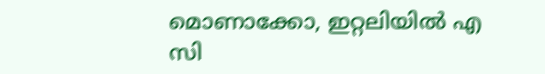മൊണാക്കോ, ഇറ്റലിയില്‍ എ സി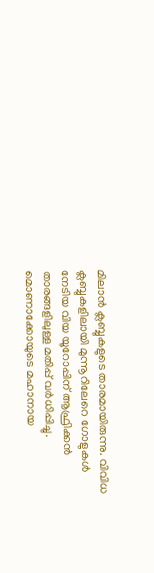മിലാന്‍ ക്ലബ്ബുകളുടെ താരമായിരുന്നു. വിവിധ ക്ലബ്ബുകളിലായി മുന്നൂറിലേറെ ഗോളുകള്‍ നേടിയ വിയ യൂറോപ്പിന് ആഫ്രിക്കന്‍ താരങ്ങളിലുള്ള മതിപ്പ് വര്‍ധിപ്പിച്ചു. മൊണാക്കോയുടെ മഹാനായ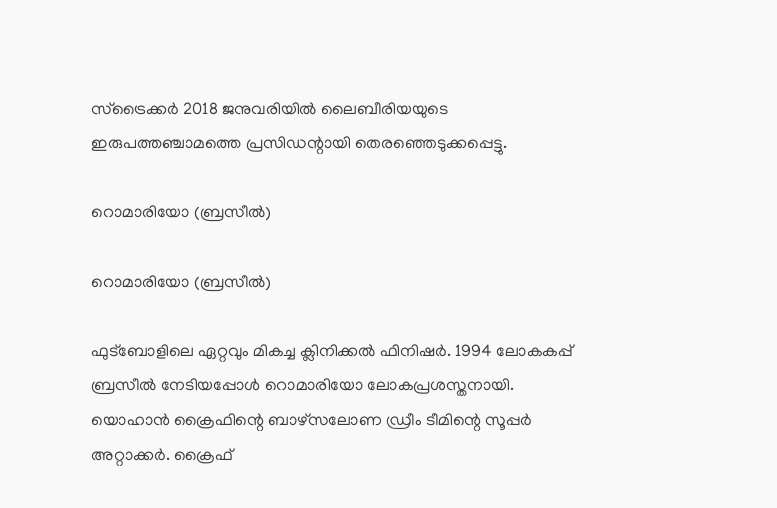സ്‌ട്രൈക്കര്‍ 2018 ജനുവരിയില്‍ ലൈബീരിയയുടെ ഇരുപത്തഞ്ചാമത്തെ പ്രസിഡന്റായി തെരഞ്ഞെടുക്കപ്പെട്ടു.

റൊമാരിയോ (ബ്രസീല്‍)

റൊമാരിയോ (ബ്രസീല്‍)

ഫുട്‌ബോളിലെ ഏറ്റവും മികച്ച ക്ലിനിക്കല്‍ ഫിനിഷര്‍. 1994 ലോകകപ്പ് ബ്രസീല്‍ നേടിയപ്പോള്‍ റൊമാരിയോ ലോകപ്രശസ്തനായി. യൊഹാന്‍ ക്രൈഫിന്റെ ബാഴ്‌സലോണ ഡ്രീം ടീമിന്റെ സൂപ്പര്‍ അറ്റാക്കര്‍. ക്രൈഫ്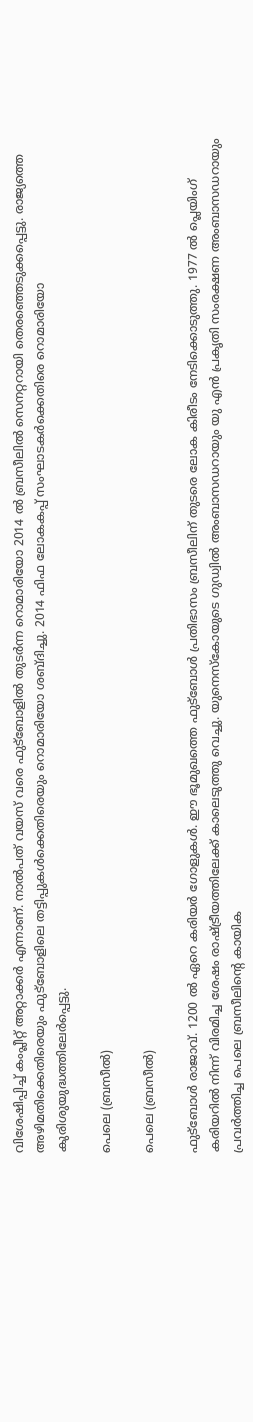വിശേഷിപ്പിച്ച് കംപ്ലീറ്റ് അറ്റാക്കര്‍ എന്നാണ്. നാല്‍പത് വയസ് വരെ ഫുട്‌ബോളില്‍ തുടര്‍ന്ന റൊമാരിയോ 2014 ല്‍ ബ്രസീലില്‍ സെനറ്ററായി തെരഞ്ഞെടുക്കപ്പെട്ടു. രാജ്യത്തെ അഴിമതിക്കെതിരെയും ഫുട്‌ബോളിലെ തട്ടിപ്പുകള്‍ക്കെതിരെയും റൊമാരിയോ ശബ്ദിച്ചു. 2014 ഫിഫ ലോകകപ്പ് സംഘാടകര്‍ക്കെതിരെ റൊമാരിയോ കുരിശുയുദ്ധത്തിലേര്‍പ്പെട്ടു.

പെലെ (ബ്രസീല്‍)

പെലെ (ബ്രസീല്‍)

ഫുട്‌ബോള്‍ രാജാവ്. 1200 ല്‍ ഏറെ കരിയര്‍ ഗോളുകള്‍. ഈ ഭൂമുഖത്തെ ഫുട്‌ബോള്‍ പ്രതിഭാസം ബ്രസീലിന് തുടരെ ലോക കിരീടം നേടിക്കൊടുത്തു. 1977 ല്‍ പ്ലെയിംഗ് കരിയറില്‍ നിന്ന് വിരമിച്ച ശേഷം രാഷ്ട്രീയത്തിലേക്ക് കാലെടുത്തു വെച്ചു. യുനെസ്‌കോയുടെ ഗുഡ്വില്‍ അംബാസഡറായും യു എന്‍ പ്രകൃതി സംരക്ഷണ അംബാസഡറായും പ്രവര്‍ത്തിച്ച പെലെ ബ്രസീലിന്റെ കായിക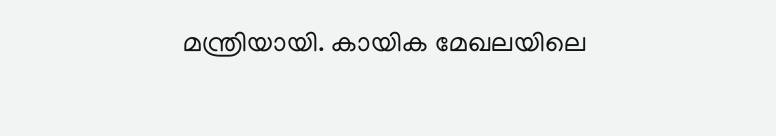മന്ത്രിയായി. കായിക മേഖലയിലെ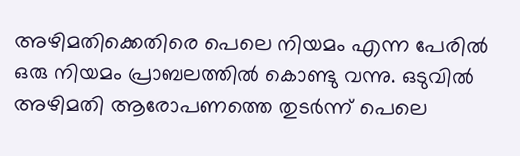അഴിമതിക്കെതിരെ പെലെ നിയമം എന്ന പേരില്‍ ഒരു നിയമം പ്രാബലത്തില്‍ കൊണ്ടു വന്നു. ഒടുവില്‍ അഴിമതി ആരോപണത്തെ തുടര്‍ന്ന് പെലെ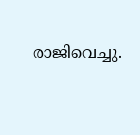രാജിവെച്ചു.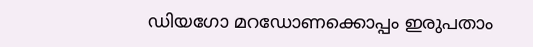ഡിയഗോ മറഡോണക്കൊപ്പം ഇരുപതാം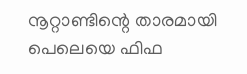നൂറ്റാണ്ടിന്റെ താരമായി പെലെയെ ഫിഫ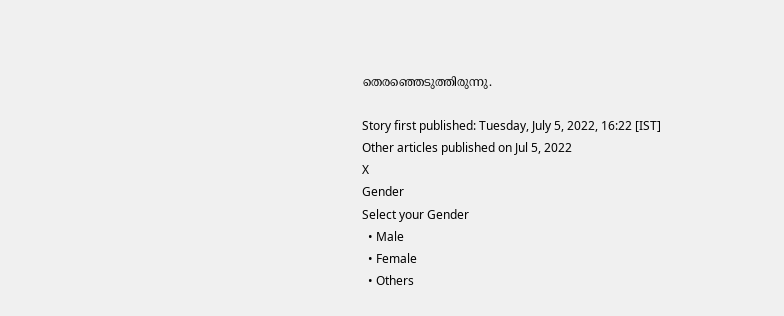തെരഞ്ഞെടുത്തിരുന്നു.

Story first published: Tuesday, July 5, 2022, 16:22 [IST]
Other articles published on Jul 5, 2022
X
Gender
Select your Gender
  • Male
  • Female
  • Others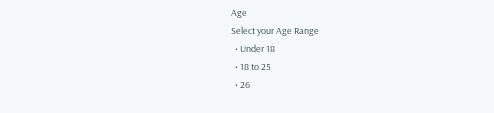Age
Select your Age Range
  • Under 18
  • 18 to 25
  • 26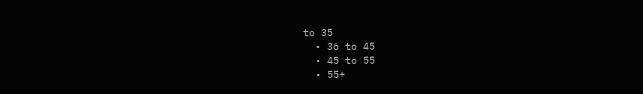to 35
  • 36 to 45
  • 45 to 55
  • 55+